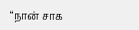“நான் சாக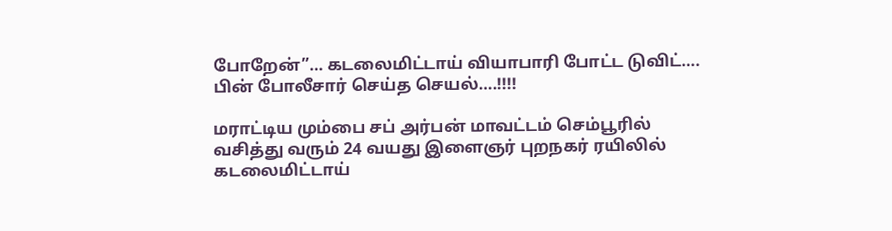போறேன்”… கடலைமிட்டாய் வியாபாரி போட்ட டுவிட்…. பின் போலீசார் செய்த செயல்….!!!!

மராட்டிய மும்பை சப் அர்பன் மாவட்டம் செம்பூரில் வசித்து வரும் 24 வயது இளைஞர் புறநகர் ரயிலில் கடலைமிட்டாய்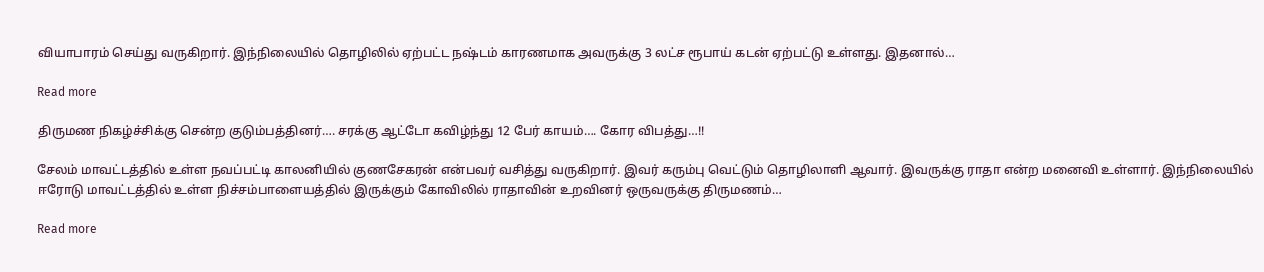வியாபாரம் செய்து வருகிறார். இந்நிலையில் தொழிலில் ஏற்பட்ட நஷ்டம் காரணமாக அவருக்கு 3 லட்ச ரூபாய் கடன் ஏற்பட்டு உள்ளது. இதனால்…

Read more

திருமண நிகழ்ச்சிக்கு சென்ற குடும்பத்தினர்…. சரக்கு ஆட்டோ கவிழ்ந்து 12 பேர் காயம்…. கோர விபத்து…!!

சேலம் மாவட்டத்தில் உள்ள நவப்பட்டி காலனியில் குணசேகரன் என்பவர் வசித்து வருகிறார். இவர் கரும்பு வெட்டும் தொழிலாளி ஆவார். இவருக்கு ராதா என்ற மனைவி உள்ளார். இந்நிலையில் ஈரோடு மாவட்டத்தில் உள்ள நிச்சம்பாளையத்தில் இருக்கும் கோவிலில் ராதாவின் உறவினர் ஒருவருக்கு திருமணம்…

Read more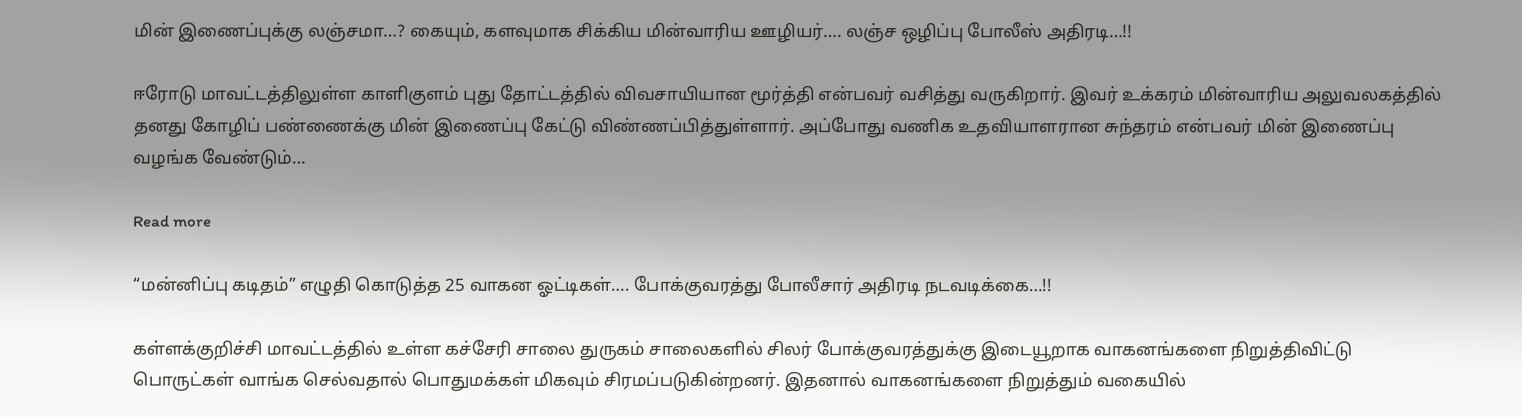மின் இணைப்புக்கு லஞ்சமா…? கையும், களவுமாக சிக்கிய மின்வாரிய ஊழியர்…. லஞ்ச ஒழிப்பு போலீஸ் அதிரடி…!!

ஈரோடு மாவட்டத்திலுள்ள காளிகுளம் புது தோட்டத்தில் விவசாயியான மூர்த்தி என்பவர் வசித்து வருகிறார். இவர் உக்கரம் மின்வாரிய அலுவலகத்தில் தனது கோழிப் பண்ணைக்கு மின் இணைப்பு கேட்டு விண்ணப்பித்துள்ளார். அப்போது வணிக உதவியாளரான சுந்தரம் என்பவர் மின் இணைப்பு வழங்க வேண்டும்…

Read more

“மன்னிப்பு கடிதம்” எழுதி கொடுத்த 25 வாகன ஓட்டிகள்…. போக்குவரத்து போலீசார் அதிரடி நடவடிக்கை…!!

கள்ளக்குறிச்சி மாவட்டத்தில் உள்ள கச்சேரி சாலை துருகம் சாலைகளில் சிலர் போக்குவரத்துக்கு இடையூறாக வாகனங்களை நிறுத்திவிட்டு பொருட்கள் வாங்க செல்வதால் பொதுமக்கள் மிகவும் சிரமப்படுகின்றனர். இதனால் வாகனங்களை நிறுத்தும் வகையில்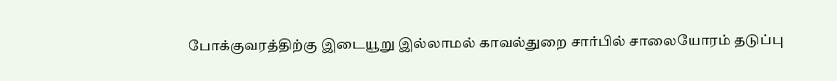போக்குவரத்திற்கு இடையூறு இல்லாமல் காவல்துறை சார்பில் சாலையோரம் தடுப்பு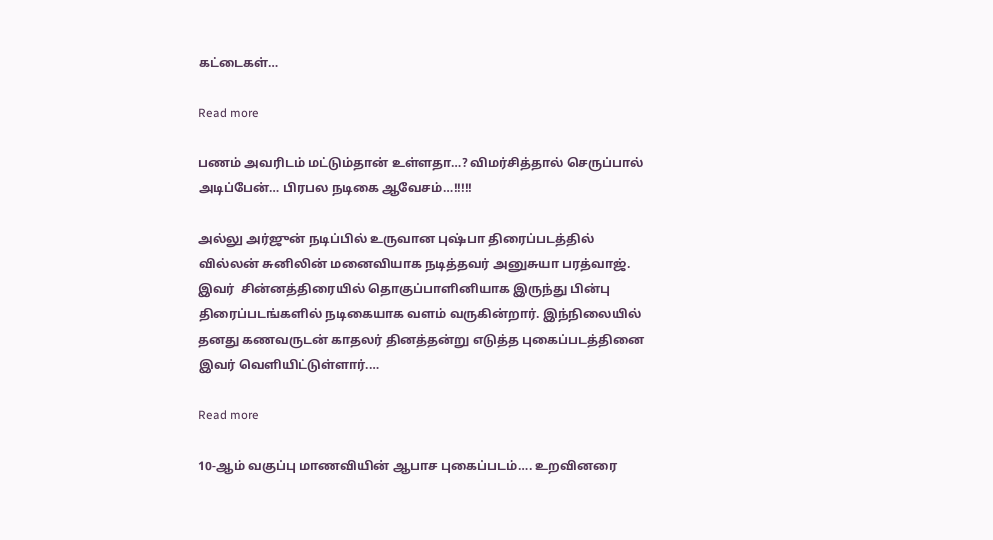கட்டைகள்…

Read more

பணம் அவரிடம் மட்டும்தான் உள்ளதா…? விமர்சித்தால் செருப்பால் அடிப்பேன்… பிரபல நடிகை ஆவேசம்…!!!!!

அல்லு அர்ஜுன் நடிப்பில் உருவான புஷ்பா திரைப்படத்தில் வில்லன் சுனிலின் மனைவியாக நடித்தவர் அனுசுயா பரத்வாஜ். இவர்  சின்னத்திரையில் தொகுப்பாளினியாக இருந்து பின்பு திரைப்படங்களில் நடிகையாக வளம் வருகின்றார். இந்நிலையில் தனது கணவருடன் காதலர் தினத்தன்று எடுத்த புகைப்படத்தினை இவர் வெளியிட்டுள்ளார்.…

Read more

10-ஆம் வகுப்பு மாணவியின் ஆபாச புகைப்படம்…. உறவினரை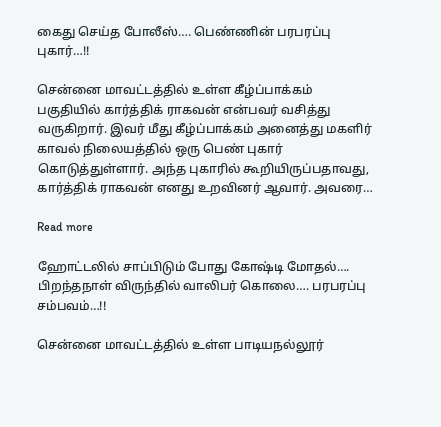கைது செய்த போலீஸ்…. பெண்ணின் பரபரப்பு புகார்…!!

சென்னை மாவட்டத்தில் உள்ள கீழ்ப்பாக்கம் பகுதியில் கார்த்திக் ராகவன் என்பவர் வசித்து வருகிறார். இவர் மீது கீழ்ப்பாக்கம் அனைத்து மகளிர் காவல் நிலையத்தில் ஒரு பெண் புகார் கொடுத்துள்ளார். அந்த புகாரில் கூறியிருப்பதாவது, கார்த்திக் ராகவன் எனது உறவினர் ஆவார். அவரை…

Read more

ஹோட்டலில் சாப்பிடும் போது கோஷ்டி மோதல்…. பிறந்தநாள் விருந்தில் வாலிபர் கொலை…. பரபரப்பு சம்பவம்…!!

சென்னை மாவட்டத்தில் உள்ள பாடியநல்லூர்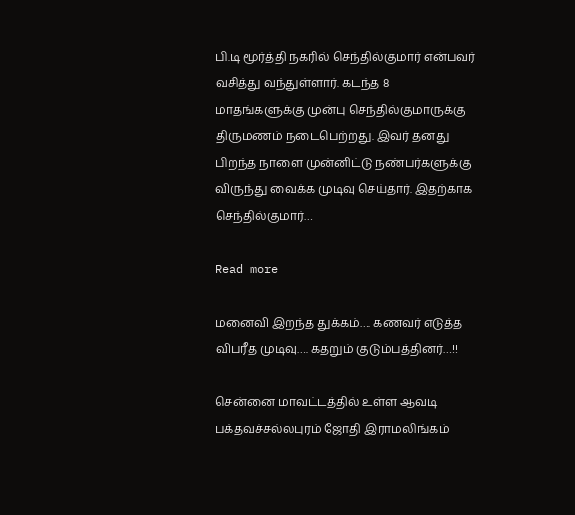பி.டி மூர்த்தி நகரில் செந்தில்குமார் என்பவர் வசித்து வந்துள்ளார். கடந்த 8 மாதங்களுக்கு முன்பு செந்தில்குமாருக்கு திருமணம் நடைபெற்றது. இவர் தனது பிறந்த நாளை முன்னிட்டு நண்பர்களுக்கு விருந்து வைக்க முடிவு செய்தார். இதற்காக செந்தில்குமார்…

Read more

மனைவி இறந்த துக்கம்…. கணவர் எடுத்த விபரீத முடிவு…. கதறும் குடும்பத்தினர்…!!

சென்னை மாவட்டத்தில் உள்ள ஆவடி பக்தவச்சல்லபுரம் ஜோதி இராமலிங்கம்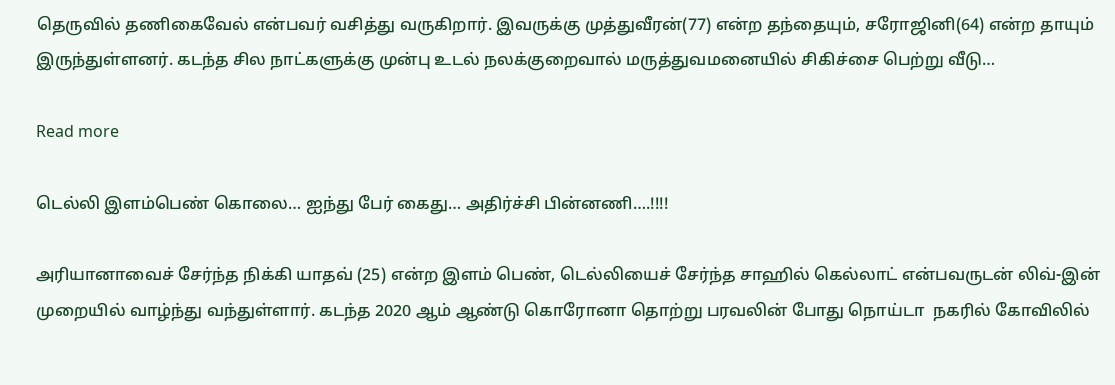தெருவில் தணிகைவேல் என்பவர் வசித்து வருகிறார். இவருக்கு முத்துவீரன்(77) என்ற தந்தையும், சரோஜினி(64) என்ற தாயும் இருந்துள்ளனர். கடந்த சில நாட்களுக்கு முன்பு உடல் நலக்குறைவால் மருத்துவமனையில் சிகிச்சை பெற்று வீடு…

Read more

டெல்லி இளம்பெண் கொலை… ஐந்து பேர் கைது… அதிர்ச்சி பின்னணி….!!!!

அரியானாவைச் சேர்ந்த நிக்கி யாதவ் (25) என்ற இளம் பெண், டெல்லியைச் சேர்ந்த சாஹில் கெல்லாட் என்பவருடன் லிவ்-இன் முறையில் வாழ்ந்து வந்துள்ளார். கடந்த 2020 ஆம் ஆண்டு கொரோனா தொற்று பரவலின் போது நொய்டா  நகரில் கோவிலில்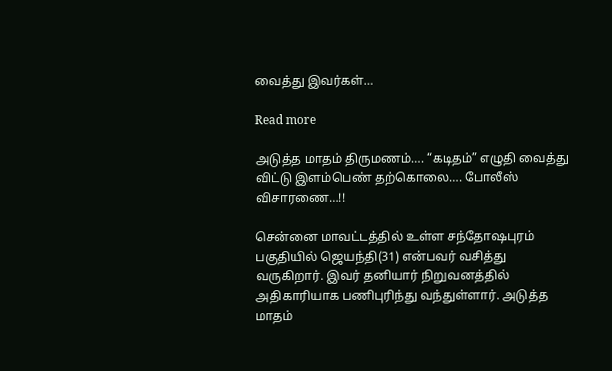வைத்து இவர்கள்…

Read more

அடுத்த மாதம் திருமணம்…. “கடிதம்” எழுதி வைத்து விட்டு இளம்பெண் தற்கொலை…. போலீஸ் விசாரணை…!!

சென்னை மாவட்டத்தில் உள்ள சந்தோஷபுரம் பகுதியில் ஜெயந்தி(31) என்பவர் வசித்து வருகிறார். இவர் தனியார் நிறுவனத்தில் அதிகாரியாக பணிபுரிந்து வந்துள்ளார். அடுத்த மாதம்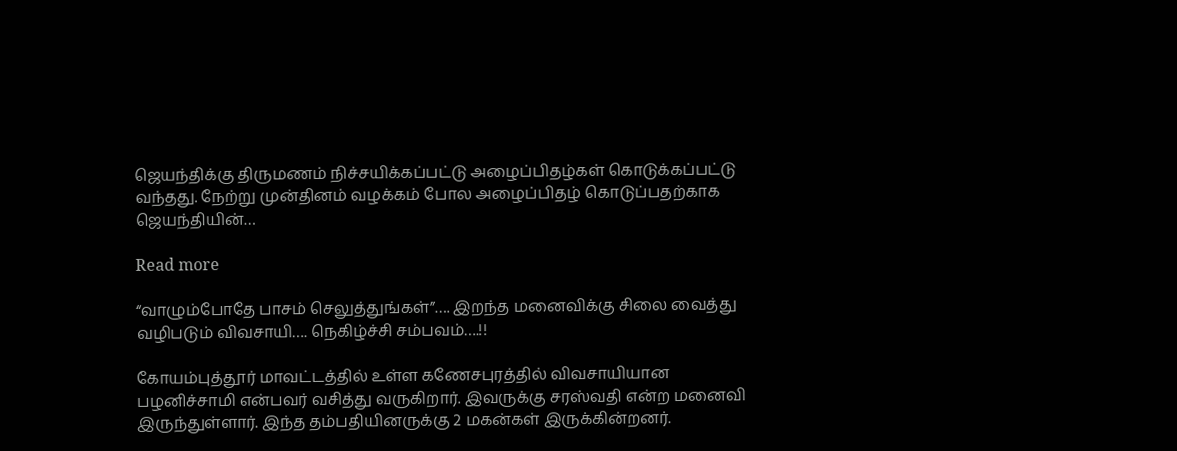ஜெயந்திக்கு திருமணம் நிச்சயிக்கப்பட்டு அழைப்பிதழ்கள் கொடுக்கப்பட்டு வந்தது. நேற்று முன்தினம் வழக்கம் போல அழைப்பிதழ் கொடுப்பதற்காக ஜெயந்தியின்…

Read more

“வாழும்போதே பாசம் செலுத்துங்கள்”…. இறந்த மனைவிக்கு சிலை வைத்து வழிபடும் விவசாயி…. நெகிழ்ச்சி சம்பவம்….!!

கோயம்புத்தூர் மாவட்டத்தில் உள்ள கணேசபுரத்தில் விவசாயியான பழனிச்சாமி என்பவர் வசித்து வருகிறார். இவருக்கு சரஸ்வதி என்ற மனைவி இருந்துள்ளார். இந்த தம்பதியினருக்கு 2 மகன்கள் இருக்கின்றனர்.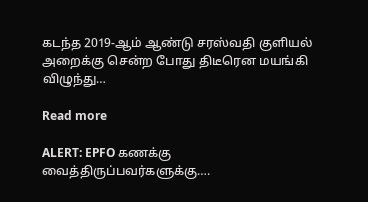கடந்த 2019-ஆம் ஆண்டு சரஸ்வதி குளியல் அறைக்கு சென்ற போது திடீரென மயங்கி விழுந்து…

Read more

ALERT: EPFO கணக்கு வைத்திருப்பவர்களுக்கு….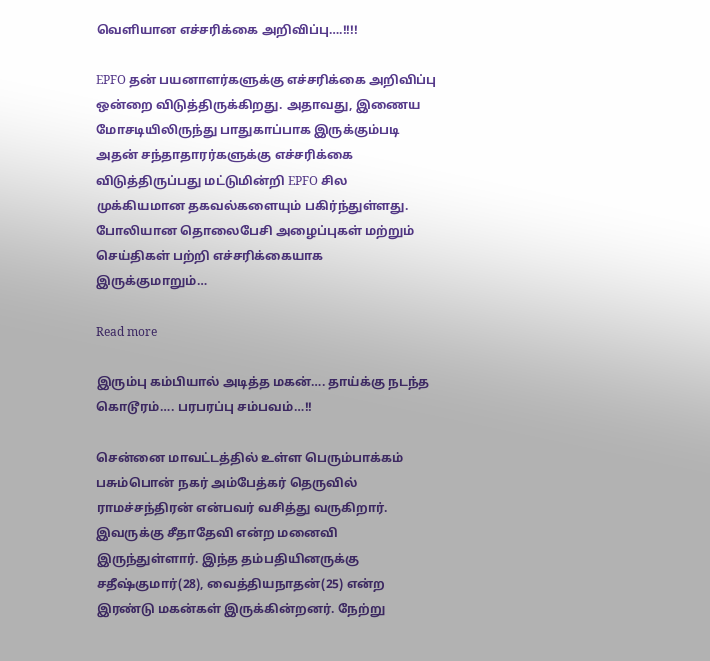வெளியான எச்சரிக்கை அறிவிப்பு….!!!!

EPFO தன் பயனாளர்களுக்கு எச்சரிக்கை அறிவிப்பு ஒன்றை விடுத்திருக்கிறது. அதாவது, இணைய மோசடியிலிருந்து பாதுகாப்பாக இருக்கும்படி அதன் சந்தாதாரர்களுக்கு எச்சரிக்கை விடுத்திருப்பது மட்டுமின்றி EPFO சில முக்கியமான தகவல்களையும் பகிர்ந்துள்ளது. போலியான தொலைபேசி அழைப்புகள் மற்றும் செய்திகள் பற்றி எச்சரிக்கையாக இருக்குமாறும்…

Read more

இரும்பு கம்பியால் அடித்த மகன்…. தாய்க்கு நடந்த கொடூரம்…. பரபரப்பு சம்பவம்…!!

சென்னை மாவட்டத்தில் உள்ள பெரும்பாக்கம் பசும்பொன் நகர் அம்பேத்கர் தெருவில் ராமச்சந்திரன் என்பவர் வசித்து வருகிறார். இவருக்கு சீதாதேவி என்ற மனைவி இருந்துள்ளார். இந்த தம்பதியினருக்கு சதீஷ்குமார்(28), வைத்தியநாதன்(25) என்ற இரண்டு மகன்கள் இருக்கின்றனர். நேற்று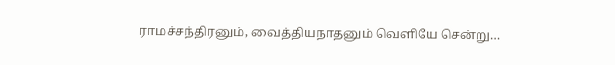ராமச்சந்திரனும், வைத்தியநாதனும் வெளியே சென்று…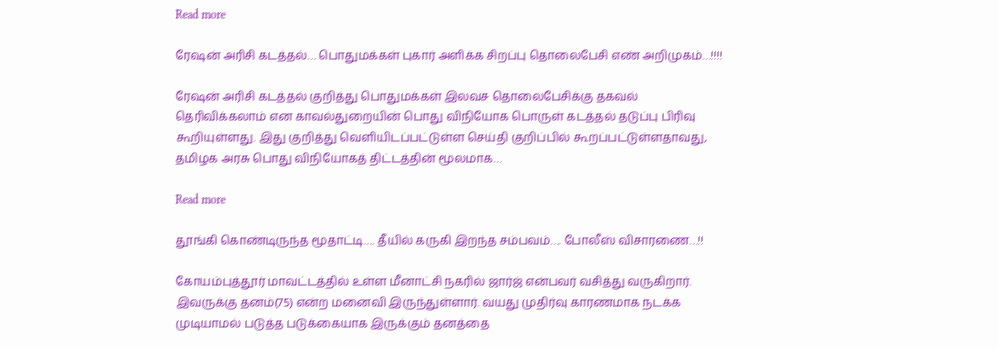Read more

ரேஷன் அரிசி கடத்தல்… பொதுமக்கள் புகார் அளிக்க சிறப்பு தொலைபேசி எண் அறிமுகம்…!!!!

ரேஷன் அரிசி கடத்தல் குறித்து பொதுமக்கள் இலவச தொலைபேசிக்கு தகவல் தெரிவிக்கலாம் என காவல்துறையின் பொது விநியோக பொருள் கடத்தல் தடுப்பு பிரிவு கூறியுள்ளது. இது குறித்து வெளியிடப்பட்டுள்ள செய்தி குறிப்பில் கூறப்பட்டுள்ளதாவது, தமிழக அரசு பொது விநியோகத் திட்டத்தின் மூலமாக…

Read more

தூங்கி கொண்டிருந்த மூதாட்டி…. தீயில் கருகி இறந்த சம்பவம்…. போலீஸ் விசாரணை…!!

கோயம்புத்தூர் மாவட்டத்தில் உள்ள மீனாட்சி நகரில் ஜார்ஜ் என்பவர் வசித்து வருகிறார். இவருக்கு தனம்(75) என்ற மனைவி இருந்துள்ளார். வயது முதிர்வு காரணமாக நடக்க முடியாமல் படுத்த படுக்கையாக இருக்கும் தனத்தை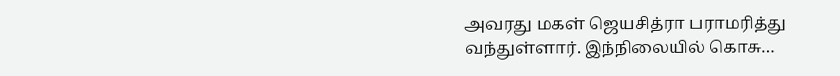அவரது மகள் ஜெயசித்ரா பராமரித்து வந்துள்ளார். இந்நிலையில் கொசு…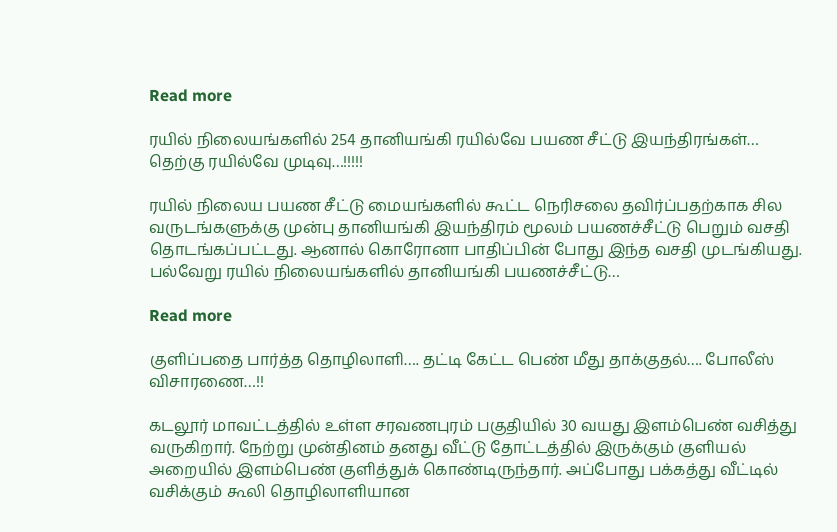Read more

ரயில் நிலையங்களில் 254 தானியங்கி ரயில்வே பயண சீட்டு இயந்திரங்கள்… தெற்கு ரயில்வே முடிவு…!!!!!

ரயில் நிலைய பயண சீட்டு மையங்களில் கூட்ட நெரிசலை தவிர்ப்பதற்காக சில வருடங்களுக்கு முன்பு தானியங்கி இயந்திரம் மூலம் பயணச்சீட்டு பெறும் வசதி தொடங்கப்பட்டது. ஆனால் கொரோனா பாதிப்பின் போது இந்த வசதி முடங்கியது. பல்வேறு ரயில் நிலையங்களில் தானியங்கி பயணச்சீட்டு…

Read more

குளிப்பதை பார்த்த தொழிலாளி…. தட்டி கேட்ட பெண் மீது தாக்குதல்…. போலீஸ் விசாரணை…!!

கடலூர் மாவட்டத்தில் உள்ள சரவணபுரம் பகுதியில் 30 வயது இளம்பெண் வசித்து வருகிறார். நேற்று முன்தினம் தனது வீட்டு தோட்டத்தில் இருக்கும் குளியல் அறையில் இளம்பெண் குளித்துக் கொண்டிருந்தார். அப்போது பக்கத்து வீட்டில் வசிக்கும் கூலி தொழிலாளியான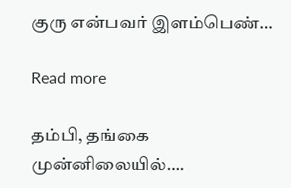குரு என்பவர் இளம்பெண்…

Read more

தம்பி, தங்கை முன்னிலையில்….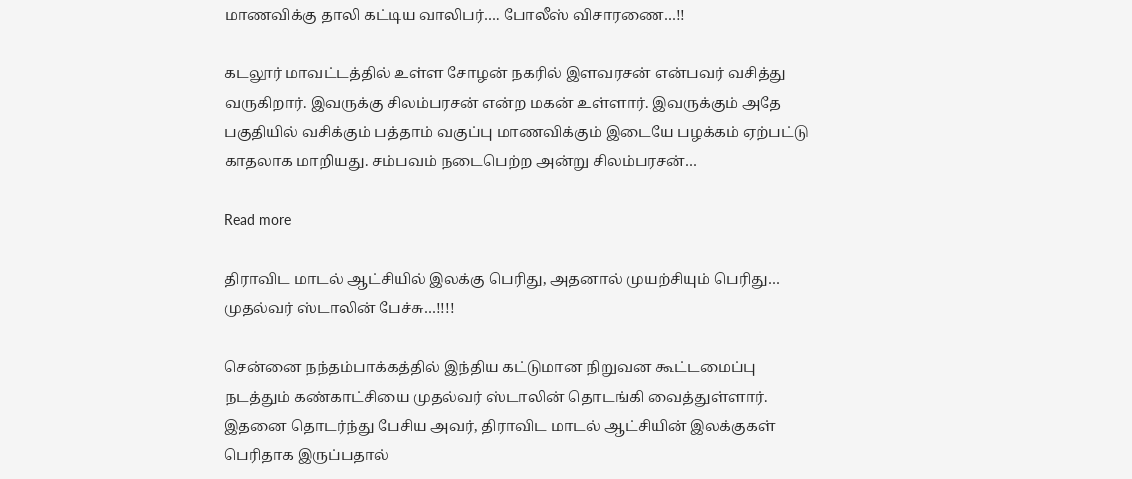மாணவிக்கு தாலி கட்டிய வாலிபர்…. போலீஸ் விசாரணை…!!

கடலூர் மாவட்டத்தில் உள்ள சோழன் நகரில் இளவரசன் என்பவர் வசித்து வருகிறார். இவருக்கு சிலம்பரசன் என்ற மகன் உள்ளார். இவருக்கும் அதே பகுதியில் வசிக்கும் பத்தாம் வகுப்பு மாணவிக்கும் இடையே பழக்கம் ஏற்பட்டு காதலாக மாறியது. சம்பவம் நடைபெற்ற அன்று சிலம்பரசன்…

Read more

திராவிட மாடல் ஆட்சியில் இலக்கு பெரிது, அதனால் முயற்சியும் பெரிது… முதல்வர் ஸ்டாலின் பேச்சு…!!!!

சென்னை நந்தம்பாக்கத்தில் இந்திய கட்டுமான நிறுவன கூட்டமைப்பு நடத்தும் கண்காட்சியை முதல்வர் ஸ்டாலின் தொடங்கி வைத்துள்ளார். இதனை தொடர்ந்து பேசிய அவர், திராவிட மாடல் ஆட்சியின் இலக்குகள் பெரிதாக இருப்பதால்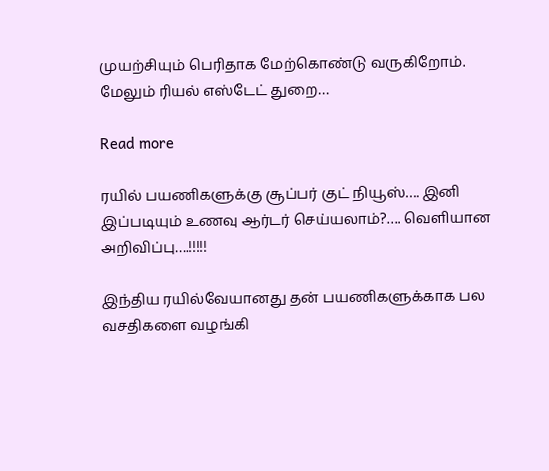முயற்சியும் பெரிதாக மேற்கொண்டு வருகிறோம். மேலும் ரியல் எஸ்டேட் துறை…

Read more

ரயில் பயணிகளுக்கு சூப்பர் குட் நியூஸ்…. இனி இப்படியும் உணவு ஆர்டர் செய்யலாம்?…. வெளியான அறிவிப்பு….!!!!!

இந்திய ரயில்வேயானது தன் பயணிகளுக்காக பல வசதிகளை வழங்கி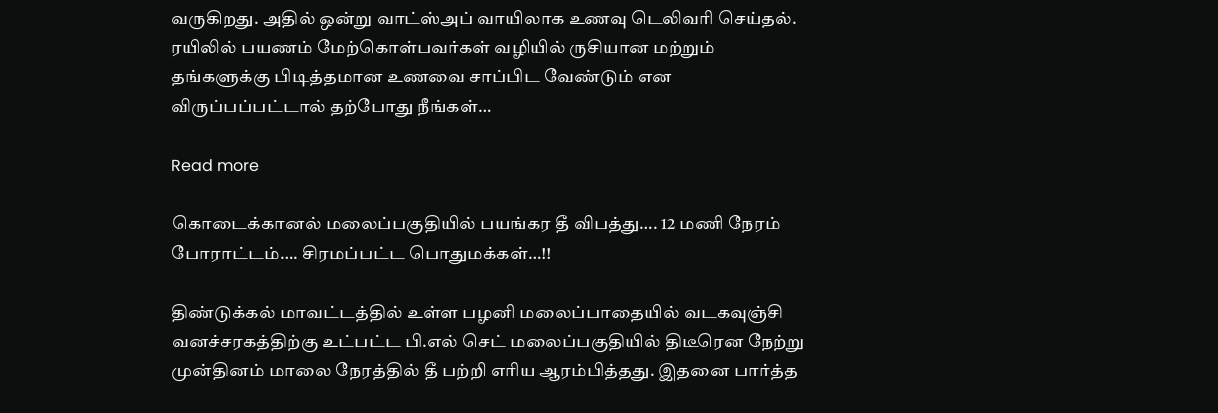வருகிறது. அதில் ஒன்று வாட்ஸ்அப் வாயிலாக உணவு டெலிவரி செய்தல். ரயிலில் பயணம் மேற்கொள்பவர்கள் வழியில் ருசியான மற்றும் தங்களுக்கு பிடித்தமான உணவை சாப்பிட வேண்டும் என விருப்பப்பட்டால் தற்போது நீங்கள்…

Read more

கொடைக்கானல் மலைப்பகுதியில் பயங்கர தீ விபத்து…. 12 மணி நேரம் போராட்டம்…. சிரமப்பட்ட பொதுமக்கள்…!!

திண்டுக்கல் மாவட்டத்தில் உள்ள பழனி மலைப்பாதையில் வடகவுஞ்சி வனச்சரகத்திற்கு உட்பட்ட பி.எல் செட் மலைப்பகுதியில் திடீரென நேற்று முன்தினம் மாலை நேரத்தில் தீ பற்றி எரிய ஆரம்பித்தது. இதனை பார்த்த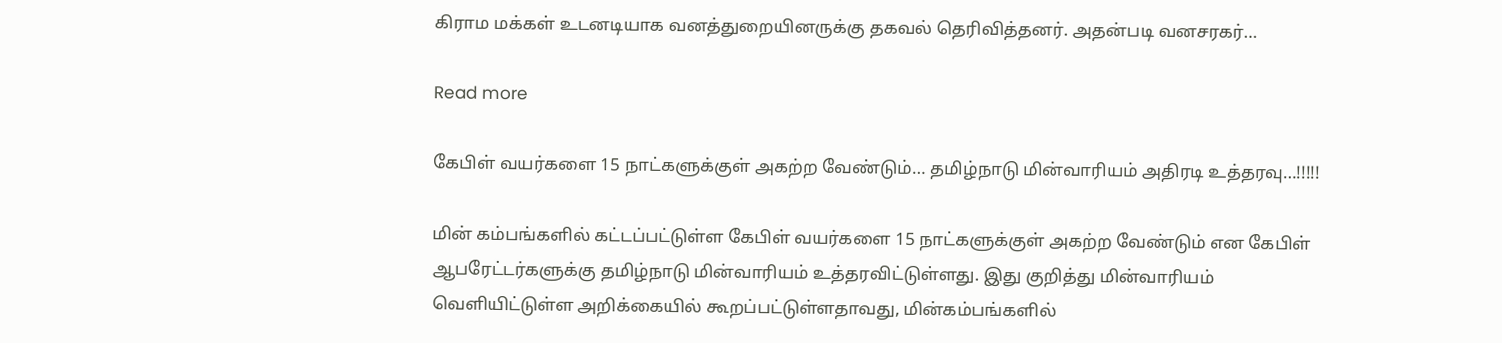கிராம மக்கள் உடனடியாக வனத்துறையினருக்கு தகவல் தெரிவித்தனர். அதன்படி வனசரகர்…

Read more

கேபிள் வயர்களை 15 நாட்களுக்குள் அகற்ற வேண்டும்… தமிழ்நாடு மின்வாரியம் அதிரடி உத்தரவு…!!!!!

மின் கம்பங்களில் கட்டப்பட்டுள்ள கேபிள் வயர்களை 15 நாட்களுக்குள் அகற்ற வேண்டும் என கேபிள் ஆபரேட்டர்களுக்கு தமிழ்நாடு மின்வாரியம் உத்தரவிட்டுள்ளது. இது குறித்து மின்வாரியம் வெளியிட்டுள்ள அறிக்கையில் கூறப்பட்டுள்ளதாவது, மின்கம்பங்களில்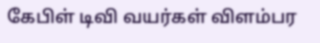கேபிள் டிவி வயர்கள் விளம்பர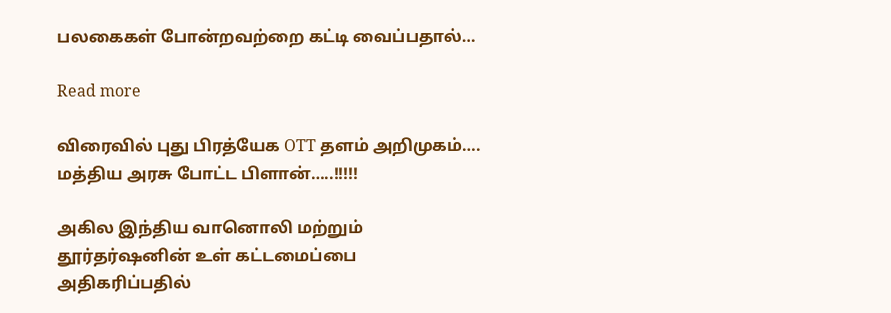பலகைகள் போன்றவற்றை கட்டி வைப்பதால்…

Read more

விரைவில் புது பிரத்யேக OTT தளம் அறிமுகம்…. மத்திய அரசு போட்ட பிளான்…..!!!!!

அகில இந்திய வானொலி மற்றும் தூர்தர்ஷனின் உள் கட்டமைப்பை அதிகரிப்பதில்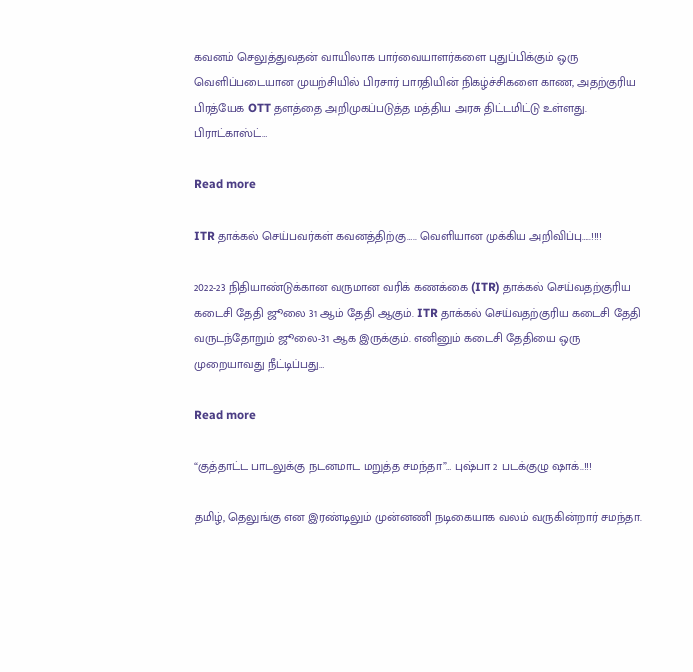கவனம் செலுத்துவதன் வாயிலாக பார்வையாளர்களை புதுப்பிக்கும் ஒரு வெளிப்படையான முயற்சியில் பிரசார் பாரதியின் நிகழ்ச்சிகளை காண, அதற்குரிய பிரத்யேக OTT தளத்தை அறிமுகப்படுத்த மத்திய அரசு திட்டமிட்டு உள்ளது. பிராட்காஸ்ட்…

Read more

ITR தாக்கல் செய்பவர்கள் கவனத்திற்கு….. வெளியான முக்கிய அறிவிப்பு…..!!!!

2022-23 நிதியாண்டுக்கான வருமான வரிக் கணக்கை (ITR) தாக்கல் செய்வதற்குரிய கடைசி தேதி ஜூலை 31 ஆம் தேதி ஆகும். ITR தாக்கல் செய்வதற்குரிய கடைசி தேதி வருடந்தோறும் ஜூலை-31 ஆக இருக்கும். எனினும் கடைசி தேதியை ஒரு முறையாவது நீட்டிப்பது…

Read more

“குத்தாட்ட பாடலுக்கு நடனமாட மறுத்த சமந்தா”… புஷ்பா 2 படக்குழு ஷாக்..!!!

தமிழ், தெலுங்கு என இரண்டிலும் முன்னணி நடிகையாக வலம் வருகின்றார் சமந்தா.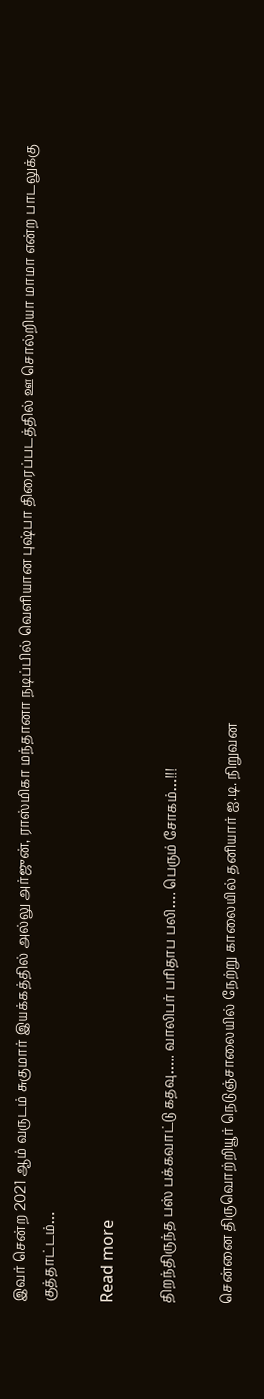இவர் சென்ற 2021 ஆம் வருடம் சுகுமார் இயக்கத்தில் அல்லு அர்ஜுன், ராஸ்மிகா மந்தானா நடிப்பில் வெளியான புஷ்பா திரைப்படத்தில் ஊ சொல்றியா மாமா என்ற பாடலுக்கு குத்தாட்டம்…

Read more

திறந்திருந்த பஸ் பக்கவாட்டு கதவு….. வாலிபர் பரிதாப பலி…. பெரும் சோகம்…!!!

சென்னை திருவொற்றியூர் நெடுஞ்சாலையில் நேற்று காலையில் தனியார் ஐ.டி. நிறுவன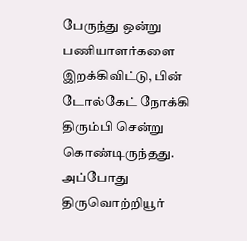பேருந்து ஒன்று பணியாளர்களை இறக்கிவிட்டு, பின் டோல்கேட் நோக்கி திரும்பி சென்று கொண்டிருந்தது. அப்போது திருவொற்றியூர்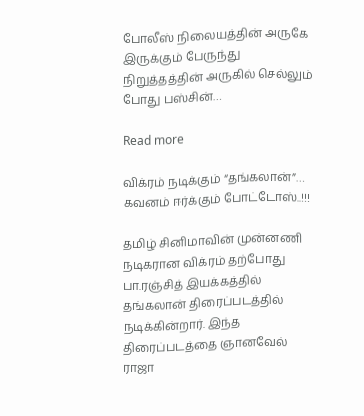போலீஸ் நிலையத்தின் அருகே இருக்கும் பேருந்து நிறுத்தத்தின் அருகில் செல்லும் போது பஸ்சின்…

Read more

விக்ரம் நடிக்கும் “தங்கலான்”… கவனம் ஈர்க்கும் போட்டோஸ்..!!!

தமிழ் சினிமாவின் முன்னணி நடிகரான விக்ரம் தற்போது பா.ரஞ்சித் இயக்கத்தில் தங்கலான் திரைப்படத்தில் நடிக்கின்றார். இந்த திரைப்படத்தை ஞானவேல் ராஜா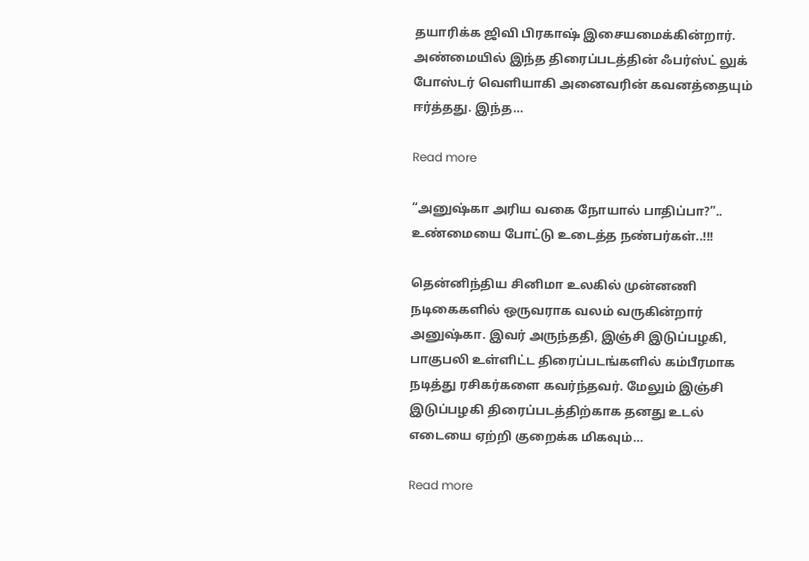தயாரிக்க ஜிவி பிரகாஷ் இசையமைக்கின்றார். அண்மையில் இந்த திரைப்படத்தின் ஃபர்ஸ்ட் லுக் போஸ்டர் வெளியாகி அனைவரின் கவனத்தையும் ஈர்த்தது. இந்த…

Read more

“அனுஷ்கா அரிய வகை நோயால் பாதிப்பா?”.. உண்மையை போட்டு உடைத்த நண்பர்கள்..!!!

தென்னிந்திய சினிமா உலகில் முன்னணி நடிகைகளில் ஒருவராக வலம் வருகின்றார் அனுஷ்கா. இவர் அருந்ததி, இஞ்சி இடுப்பழகி, பாகுபலி உள்ளிட்ட திரைப்படங்களில் கம்பீரமாக நடித்து ரசிகர்களை கவர்ந்தவர். மேலும் இஞ்சி இடுப்பழகி திரைப்படத்திற்காக தனது உடல் எடையை ஏற்றி குறைக்க மிகவும்…

Read more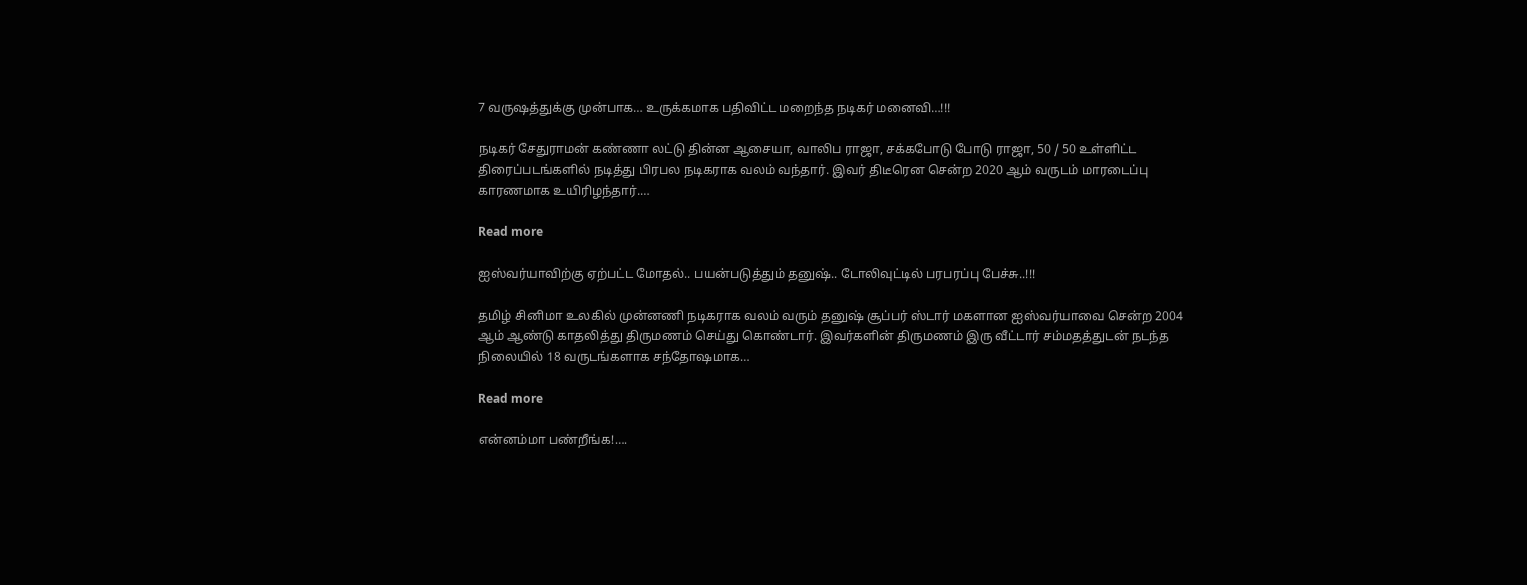7 வருஷத்துக்கு முன்பாக… உருக்கமாக பதிவிட்ட மறைந்த நடிகர் மனைவி…!!!

நடிகர் சேதுராமன் கண்ணா லட்டு தின்ன ஆசையா, வாலிப ராஜா, சக்கபோடு போடு ராஜா, 50 / 50 உள்ளிட்ட திரைப்படங்களில் நடித்து பிரபல நடிகராக வலம் வந்தார். இவர் திடீரென சென்ற 2020 ஆம் வருடம் மாரடைப்பு காரணமாக உயிரிழந்தார்.…

Read more

ஐஸ்வர்யாவிற்கு ஏற்பட்ட மோதல்.. பயன்படுத்தும் தனுஷ்.. டோலிவுட்டில் பரபரப்பு பேச்சு..!!!

தமிழ் சினிமா உலகில் முன்னணி நடிகராக வலம் வரும் தனுஷ் சூப்பர் ஸ்டார் மகளான ஐஸ்வர்யாவை சென்ற 2004 ஆம் ஆண்டு காதலித்து திருமணம் செய்து கொண்டார். இவர்களின் திருமணம் இரு வீட்டார் சம்மதத்துடன் நடந்த நிலையில் 18 வருடங்களாக சந்தோஷமாக…

Read more

என்னம்மா பண்றீங்க!….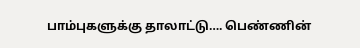பாம்புகளுக்கு தாலாட்டு…. பெண்ணின்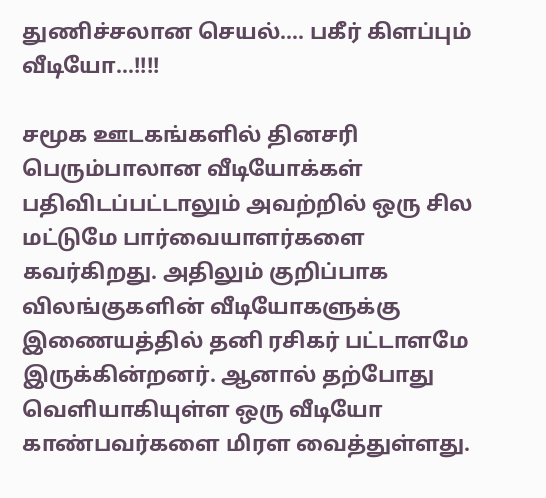துணிச்சலான செயல்…. பகீர் கிளப்பும் வீடியோ…!!!!

சமூக ஊடகங்களில் தினசரி பெரும்பாலான வீடியோக்கள் பதிவிடப்பட்டாலும் அவற்றில் ஒரு சில மட்டுமே பார்வையாளர்களை கவர்கிறது. அதிலும் குறிப்பாக விலங்குகளின் வீடியோகளுக்கு  இணையத்தில் தனி ரசிகர் பட்டாளமே இருக்கின்றனர். ஆனால் தற்போது வெளியாகியுள்ள ஒரு வீடியோ காண்பவர்களை மிரள வைத்துள்ளது.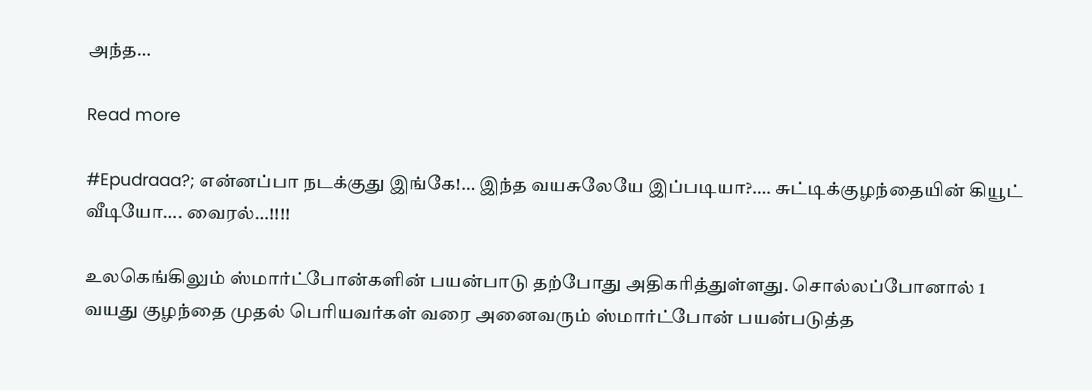அந்த…

Read more

#Epudraaa?; என்னப்பா நடக்குது இங்கே!… இந்த வயசுலேயே இப்படியா?…. சுட்டிக்குழந்தையின் கியூட் வீடியோ…. வைரல்…!!!!

உலகெங்கிலும் ஸ்மார்ட்போன்களின் பயன்பாடு தற்போது அதிகரித்துள்ளது. சொல்லப்போனால் 1 வயது குழந்தை முதல் பெரியவர்கள் வரை அனைவரும் ஸ்மார்ட்போன் பயன்படுத்த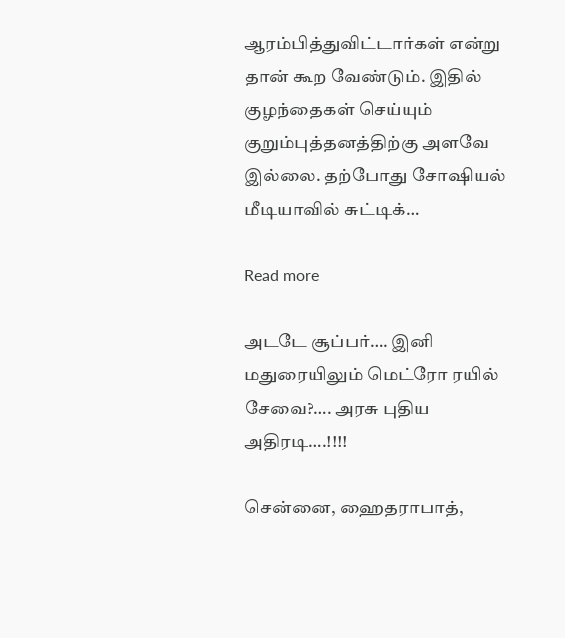ஆரம்பித்துவிட்டார்கள் என்று தான் கூற வேண்டும். இதில் குழந்தைகள் செய்யும் குறும்புத்தனத்திற்கு அளவே இல்லை. தற்போது சோஷியல் மீடியாவில் சுட்டிக்…

Read more

அடடே சூப்பர்…. இனி மதுரையிலும் மெட்ரோ ரயில் சேவை?…. அரசு புதிய அதிரடி….!!!!

சென்னை, ஹைதராபாத்,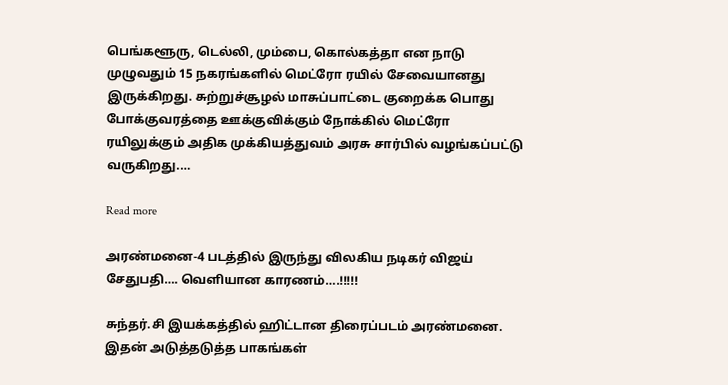பெங்களூரு, டெல்லி, மும்பை, கொல்கத்தா என நாடு முழுவதும் 15 நகரங்களில் மெட்ரோ ரயில் சேவையானது இருக்கிறது. சுற்றுச்சூழல் மாசுப்பாட்டை குறைக்க பொது போக்குவரத்தை ஊக்குவிக்கும் நோக்கில் மெட்ரோ ரயிலுக்கும் அதிக முக்கியத்துவம் அரசு சார்பில் வழங்கப்பட்டு வருகிறது.…

Read more

அரண்மனை-4 படத்தில் இருந்து விலகிய நடிகர் விஜய் சேதுபதி…. வெளியான காரணம்….!!!!!

சுந்தர்.சி இயக்கத்தில் ஹிட்டான திரைப்படம் அரண்மனை. இதன் அடுத்தடுத்த பாகங்கள்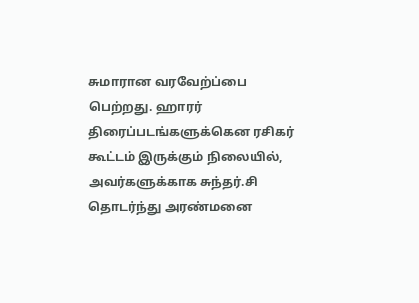சுமாரான வரவேற்ப்பை பெற்றது. ஹாரர் திரைப்படங்களுக்கென ரசிகர் கூட்டம் இருக்கும் நிலையில், அவர்களுக்காக சுந்தர்.சி தொடர்ந்து அரண்மனை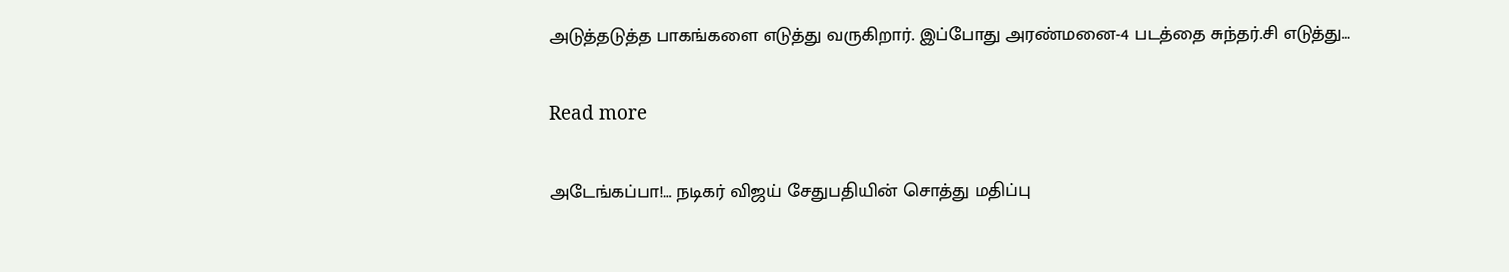அடுத்தடுத்த பாகங்களை எடுத்து வருகிறார். இப்போது அரண்மனை-4 படத்தை சுந்தர்.சி எடுத்து…

Read more

அடேங்கப்பா!… நடிகர் விஜய் சேதுபதியின் சொத்து மதிப்பு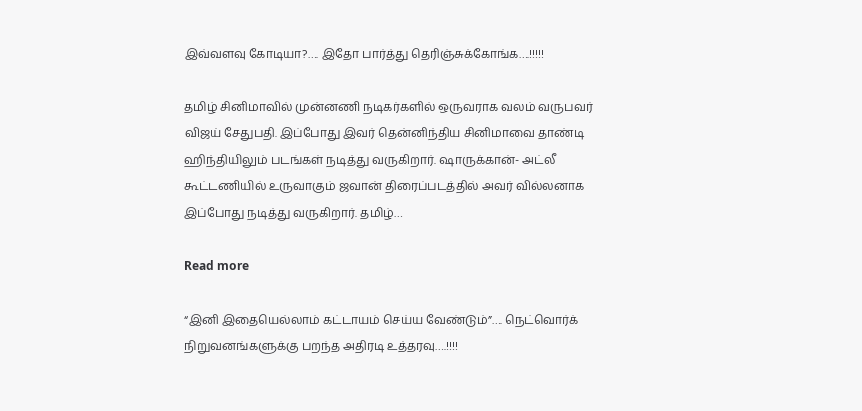இவ்வளவு கோடியா?…. இதோ பார்த்து தெரிஞ்சுக்கோங்க….!!!!!

தமிழ் சினிமாவில் முன்னணி நடிகர்களில் ஒருவராக வலம் வருபவர் விஜய் சேதுபதி. இப்போது இவர் தென்னிந்திய சினிமாவை தாண்டி ஹிந்தியிலும் படங்கள் நடித்து வருகிறார். ஷாருக்கான்- அட்லீ கூட்டணியில் உருவாகும் ஜவான் திரைப்படத்தில் அவர் வில்லனாக இப்போது நடித்து வருகிறார். தமிழ்…

Read more

“இனி இதையெல்லாம் கட்டாயம் செய்ய வேண்டும்”…. நெட்வொர்க் நிறுவனங்களுக்கு பறந்த அதிரடி உத்தரவு….!!!!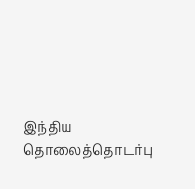இந்திய தொலைத்தொடர்பு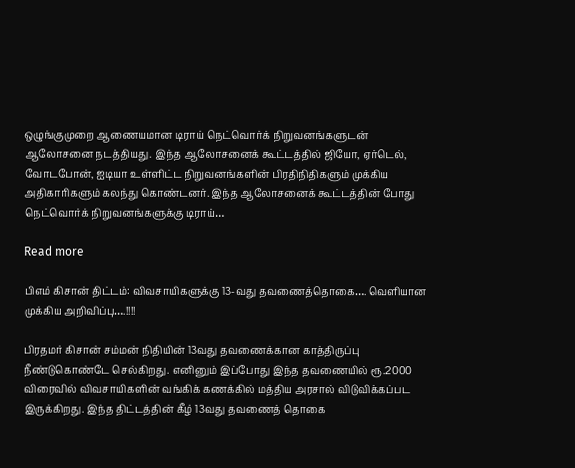ஒழுங்குமுறை ஆணையமான டிராய் நெட்வொர்க் நிறுவனங்களுடன் ஆலோசனை நடத்தியது. இந்த ஆலோசனைக் கூட்டத்தில் ஜியோ, ஏர்டெல், வோடபோன், ஐடியா உள்ளிட்ட நிறுவனங்களின் பிரதிநிதிகளும் முக்கிய அதிகாரிகளும் கலந்து கொண்டனர். இந்த ஆலோசனைக் கூட்டத்தின் போது நெட்வொர்க் நிறுவனங்களுக்கு டிராய்…

Read more

பிஎம் கிசான் திட்டம்: விவசாயிகளுக்கு 13-வது தவணைத்தொகை…. வெளியான முக்கிய அறிவிப்பு….!!!!

பிரதமர் கிசான் சம்மன் நிதியின் 13வது தவணைக்கான காத்திருப்பு நீண்டுகொண்டே செல்கிறது. எனினும் இப்போது இந்த தவணையில் ரூ.2000 விரைவில் விவசாயிகளின் வங்கிக் கணக்கில் மத்திய அரசால் விடுவிக்கப்பட இருக்கிறது. இந்த திட்டத்தின் கீழ் 13வது தவணைத் தொகை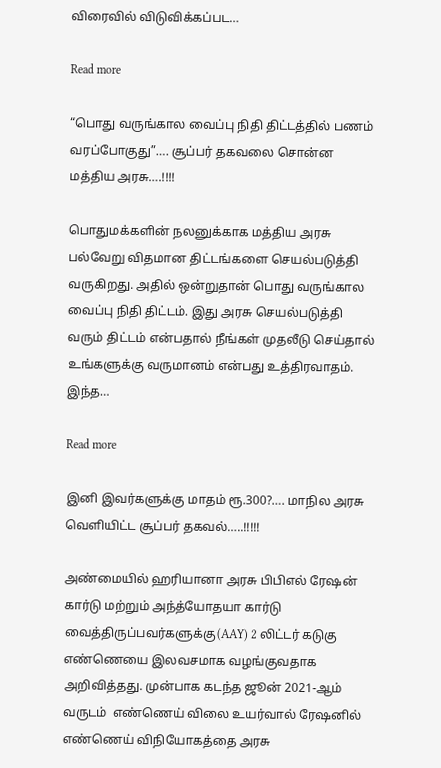விரைவில் விடுவிக்கப்பட…

Read more

“பொது வருங்கால வைப்பு நிதி திட்டத்தில் பணம் வரப்போகுது”…. சூப்பர் தகவலை சொன்ன மத்திய அரசு….!!!!

பொதுமக்களின் நலனுக்காக மத்திய அரசு பல்வேறு விதமான திட்டங்களை செயல்படுத்தி வருகிறது. அதில் ஒன்றுதான் பொது வருங்கால வைப்பு நிதி திட்டம். இது அரசு செயல்படுத்தி வரும் திட்டம் என்பதால் நீங்கள் முதலீடு செய்தால் உங்களுக்கு வருமானம் என்பது உத்திரவாதம். இந்த…

Read more

இனி இவர்களுக்கு மாதம் ரூ.300?…. மாநில அரசு வெளியிட்ட சூப்பர் தகவல்…..!!!!!

அண்மையில் ஹரியானா அரசு பிபிஎல் ரேஷன் கார்டு மற்றும் அந்த்யோதயா கார்டு வைத்திருப்பவர்களுக்கு(AAY) 2 லிட்டர் கடுகு எண்ணெயை இலவசமாக வழங்குவதாக அறிவித்தது. முன்பாக கடந்த ஜூன் 2021-ஆம் வருடம்  எண்ணெய் விலை உயர்வால் ரேஷனில் எண்ணெய் விநியோகத்தை அரசு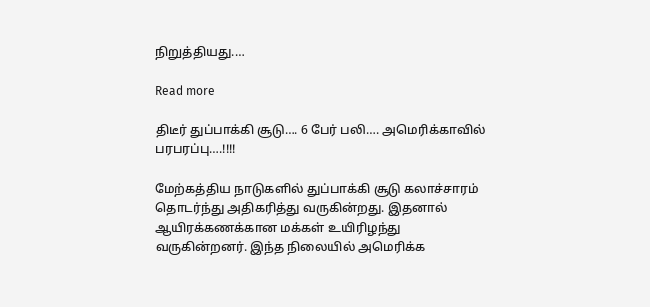நிறுத்தியது.…

Read more

திடீர் துப்பாக்கி சூடு…. 6 பேர் பலி…. அமெரிக்காவில் பரபரப்பு….!!!!

மேற்கத்திய நாடுகளில் துப்பாக்கி சூடு கலாச்சாரம் தொடர்ந்து அதிகரித்து வருகின்றது. இதனால் ஆயிரக்கணக்கான மக்கள் உயிரிழந்து வருகின்றனர். இந்த நிலையில் அமெரிக்க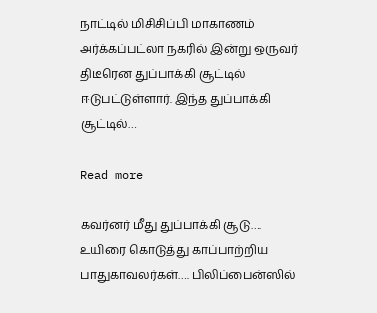நாட்டில் மிசிசிப்பி மாகாணம் அர்க்கப்பட்லா நகரில் இன்று ஒருவர் திடீரென துப்பாக்கி சூட்டில் ஈடுபட்டுள்ளார். இந்த துப்பாக்கி சூட்டில்…

Read more

கவர்னர் மீது துப்பாக்கி சூடு…. உயிரை கொடுத்து காப்பாற்றிய பாதுகாவலர்கள்…. பிலிப்பைன்ஸில்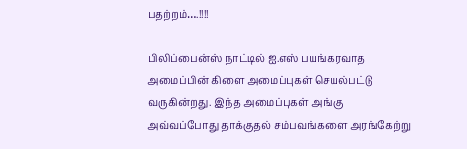பதற்றம்….!!!!

பிலிப்பைன்ஸ் நாட்டில் ஐ.எஸ் பயங்கரவாத அமைப்பின் கிளை அமைப்புகள் செயல்பட்டு வருகின்றது. இந்த அமைப்புகள் அங்கு அவ்வப்போது தாக்குதல் சம்பவங்களை அரங்கேற்று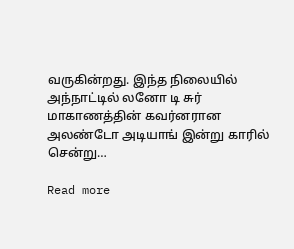வருகின்றது. இந்த நிலையில் அந்நாட்டில் லனோ டி சுர் மாகாணத்தின் கவர்னரான அலண்டோ அடியாங் இன்று காரில் சென்று…

Read more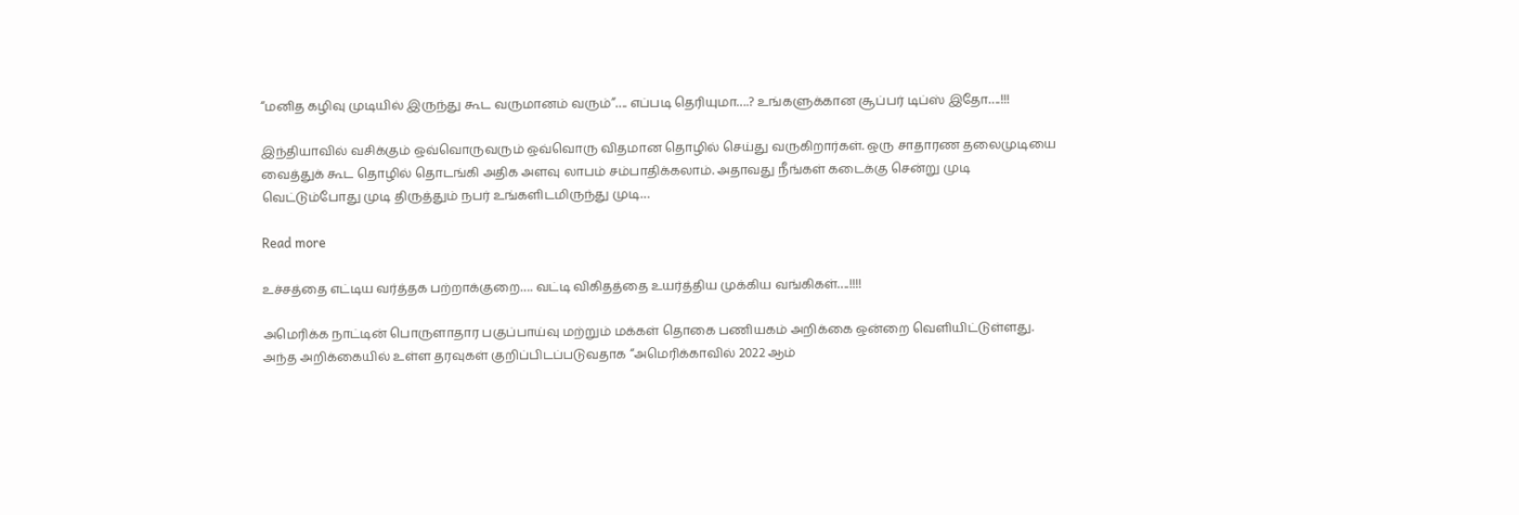“மனித கழிவு முடியில் இருந்து கூட வருமானம் வரும்”…. எப்படி தெரியுமா….? உங்களுக்கான சூப்பர் டிப்ஸ் இதோ….!!!

இந்தியாவில் வசிக்கும் ஒவ்வொருவரும் ஒவ்வொரு விதமான தொழில் செய்து வருகிறார்கள். ஒரு சாதாரண தலைமுடியை வைத்துக் கூட தொழில் தொடங்கி அதிக அளவு லாபம் சம்பாதிக்கலாம். அதாவது நீங்கள் கடைக்கு சென்று முடி வெட்டும்போது முடி திருத்தும் நபர் உங்களிடமிருந்து முடி…

Read more

உச்சத்தை எட்டிய வர்த்தக பற்றாக்குறை…. வட்டி விகிதத்தை உயர்த்திய முக்கிய வங்கிகள்….!!!!

அமெரிக்க நாட்டின் பொருளாதார பகுப்பாய்வு மற்றும் மக்கள் தொகை பணியகம் அறிக்கை ஒன்றை வெளியிட்டுள்ளது. அந்த அறிக்கையில் உள்ள தரவுகள் குறிப்பிடப்படுவதாக “அமெரிக்காவில் 2022 ஆம்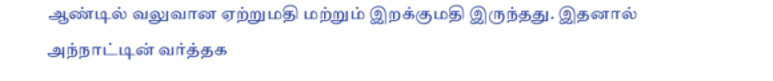ஆண்டில் வலுவான ஏற்றுமதி மற்றும் இறக்குமதி இருந்தது. இதனால் அந்நாட்டின் வர்த்தக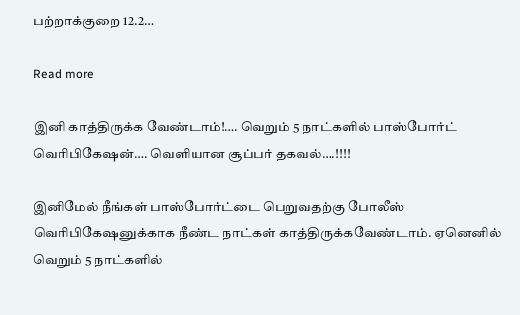பற்றாக்குறை 12.2…

Read more

இனி காத்திருக்க வேண்டாம்!…. வெறும் 5 நாட்களில் பாஸ்போர்ட் வெரிபிகேஷன்…. வெளியான சூப்பர் தகவல்….!!!!

இனிமேல் நீங்கள் பாஸ்போர்ட்டை பெறுவதற்கு போலீஸ் வெரிபிகேஷனுக்காக நீண்ட நாட்கள் காத்திருக்கவேண்டாம். ஏனெனில் வெறும் 5 நாட்களில்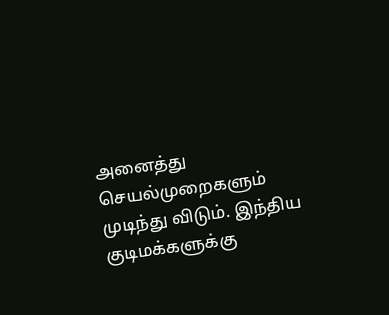அனைத்து செயல்முறைகளும் முடிந்து விடும். இந்திய குடிமக்களுக்கு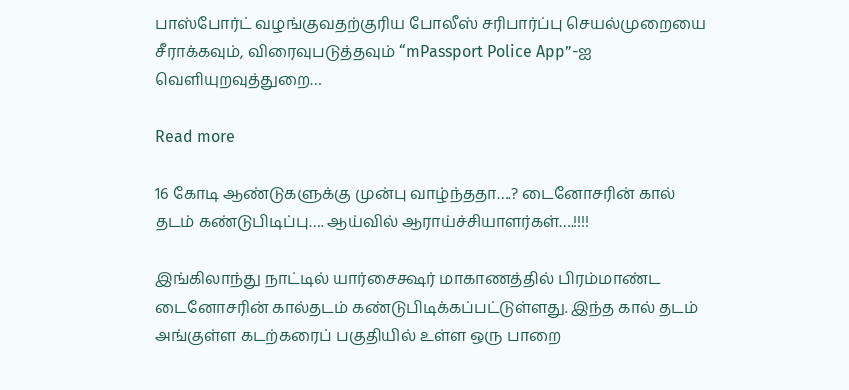பாஸ்போர்ட் வழங்குவதற்குரிய போலீஸ் சரிபார்ப்பு செயல்முறையை சீராக்கவும், விரைவுபடுத்தவும் “mPassport Police App”-ஐ வெளியுறவுத்துறை…

Read more

16 கோடி ஆண்டுகளுக்கு முன்பு வாழ்ந்ததா….? டைனோசரின் கால் தடம் கண்டுபிடிப்பு…. ஆய்வில் ஆராய்ச்சியாளர்கள்….!!!!

இங்கிலாந்து நாட்டில் யார்சைக்ஷர் மாகாணத்தில் பிரம்மாண்ட டைனோசரின் கால்தடம் கண்டுபிடிக்கப்பட்டுள்ளது. இந்த கால் தடம் அங்குள்ள கடற்கரைப் பகுதியில் உள்ள ஒரு பாறை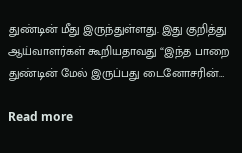துண்டின் மீது இருந்துள்ளது. இது குறித்து ஆய்வாளர்கள் கூறியதாவது “இந்த பாறை துண்டின் மேல் இருப்பது டைனோசரின்…

Read more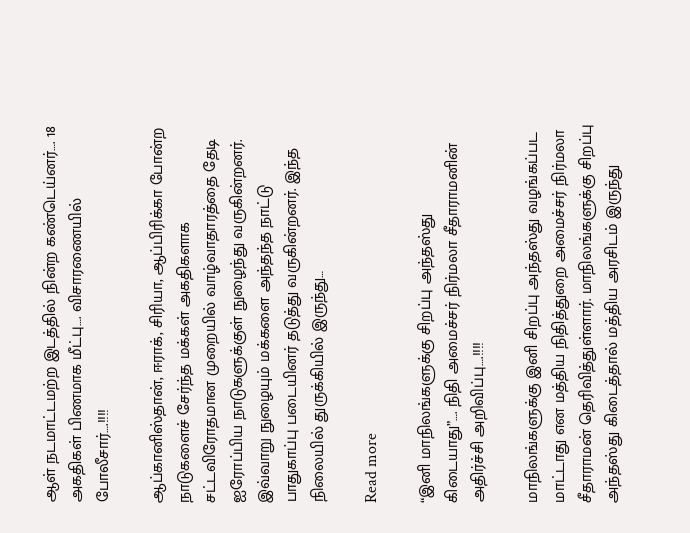ஆள் நடமாட்டமற்ற இடத்தில் நின்ற கண்டெய்னர்…. 18 அகதிகள் பிணமாக மீட்பு…. விசாரணையில் போலீசார்….!!!!

ஆப்கானிஸ்தான், ஈராக், சிரியா, ஆப்பிரிக்கா போன்ற நாடுகளைச் சேர்ந்த மக்கள் அகதிகளாக சட்டவிரோதமான முறையில் வாழ்வாதாரத்தை தேடி ஐரோப்பிய நாடுகளுக்குள் நுழைந்து வருகின்றனர். இவ்வாறு நுழையும் மக்களை அந்தந்த நாட்டு பாதுகாப்பு படையினர் தடுத்து வருகின்றனர். இந்த நிலையில் துருக்கியில் இருந்து…

Read more

“இனி மாநிலங்களுக்கு சிறப்பு அந்தஸ்து கிடையாது”…. நிதி அமைச்சர் நிர்மலா சீதாராமனின் அதிர்ச்சி அறிவிப்பு….!!!!

மாநிலங்களுக்கு இனி சிறப்பு அந்தஸ்து வழங்கப்பட மாட்டாது என மத்திய நிதித்துறை அமைச்சர் நிர்மலா சீதாராமன் தெரிவித்துள்ளார். மாநிலங்களுக்கு சிறப்பு அந்தஸ்து கிடைத்தால் மத்திய அரசிடம் இருந்து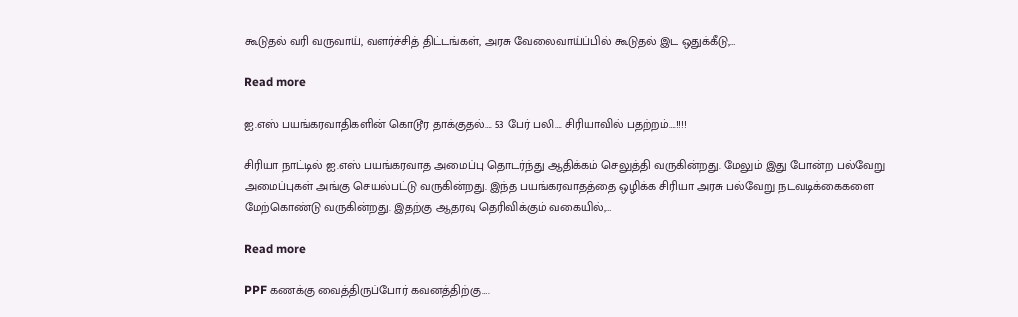கூடுதல் வரி வருவாய், வளர்ச்சித் திட்டங்கள், அரசு வேலைவாய்ப்பில் கூடுதல் இட ஒதுக்கீடு,…

Read more

ஐ.எஸ் பயங்கரவாதிகளின் கொடூர தாக்குதல்…. 53 பேர் பலி…. சிரியாவில் பதற்றம்….!!!!

சிரியா நாட்டில் ஐ.எஸ் பயங்கரவாத அமைப்பு தொடர்ந்து ஆதிக்கம் செலுத்தி வருகின்றது. மேலும் இது போன்ற பல்வேறு அமைப்புகள் அங்கு செயல்பட்டு வருகின்றது. இந்த பயங்கரவாதத்தை ஒழிக்க சிரியா அரசு பல்வேறு நடவடிக்கைகளை மேற்கொண்டு வருகின்றது. இதற்கு ஆதரவு தெரிவிக்கும் வகையில்,…

Read more

PPF கணக்கு வைத்திருப்போர் கவனத்திற்கு….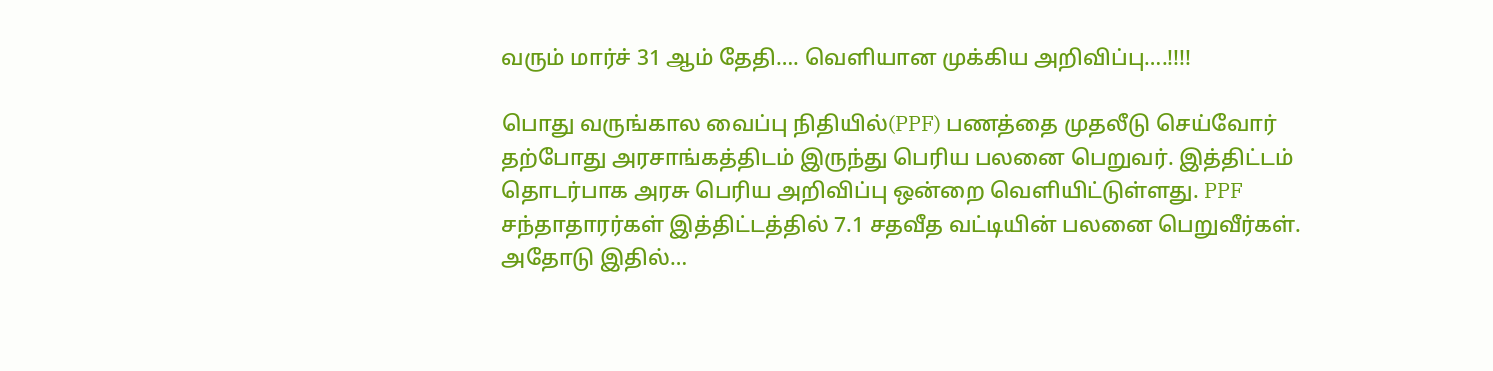வரும் மார்ச் 31 ஆம் தேதி…. வெளியான முக்கிய அறிவிப்பு….!!!!

பொது வருங்கால வைப்பு நிதியில்(PPF) பணத்தை முதலீடு செய்வோர் தற்போது அரசாங்கத்திடம் இருந்து பெரிய பலனை பெறுவர். இத்திட்டம் தொடர்பாக அரசு பெரிய அறிவிப்பு ஒன்றை வெளியிட்டுள்ளது. PPF சந்தாதாரர்கள் இத்திட்டத்தில் 7.1 சதவீத வட்டியின் பலனை பெறுவீர்கள். அதோடு இதில்…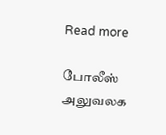Read more

போலீஸ் அலுவலக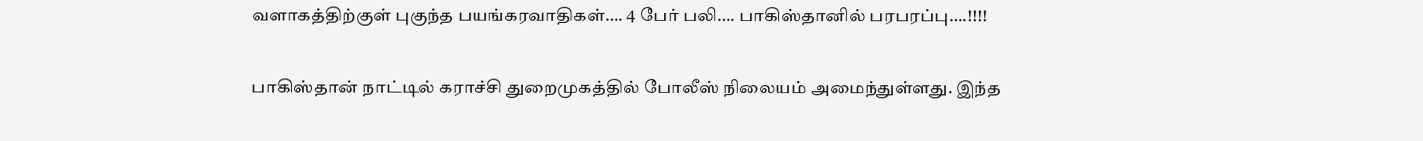வளாகத்திற்குள் புகுந்த பயங்கரவாதிகள்…. 4 பேர் பலி…. பாகிஸ்தானில் பரபரப்பு….!!!!

பாகிஸ்தான் நாட்டில் கராச்சி துறைமுகத்தில் போலீஸ் நிலையம் அமைந்துள்ளது. இந்த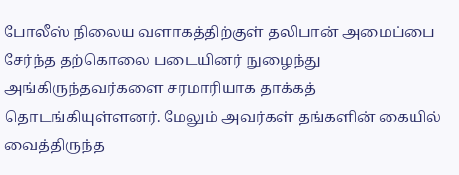போலீஸ் நிலைய வளாகத்திற்குள் தலிபான் அமைப்பை சேர்ந்த தற்கொலை படையினர் நுழைந்து அங்கிருந்தவர்களை சரமாரியாக தாக்கத் தொடங்கியுள்ளனர். மேலும் அவர்கள் தங்களின் கையில் வைத்திருந்த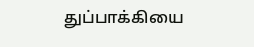துப்பாக்கியை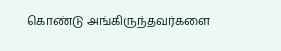கொண்டு அங்கிருந்தவர்களை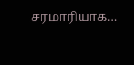சரமாரியாக…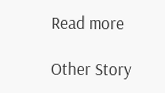Read more

Other Story